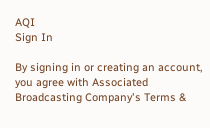AQI
Sign In

By signing in or creating an account, you agree with Associated Broadcasting Company's Terms &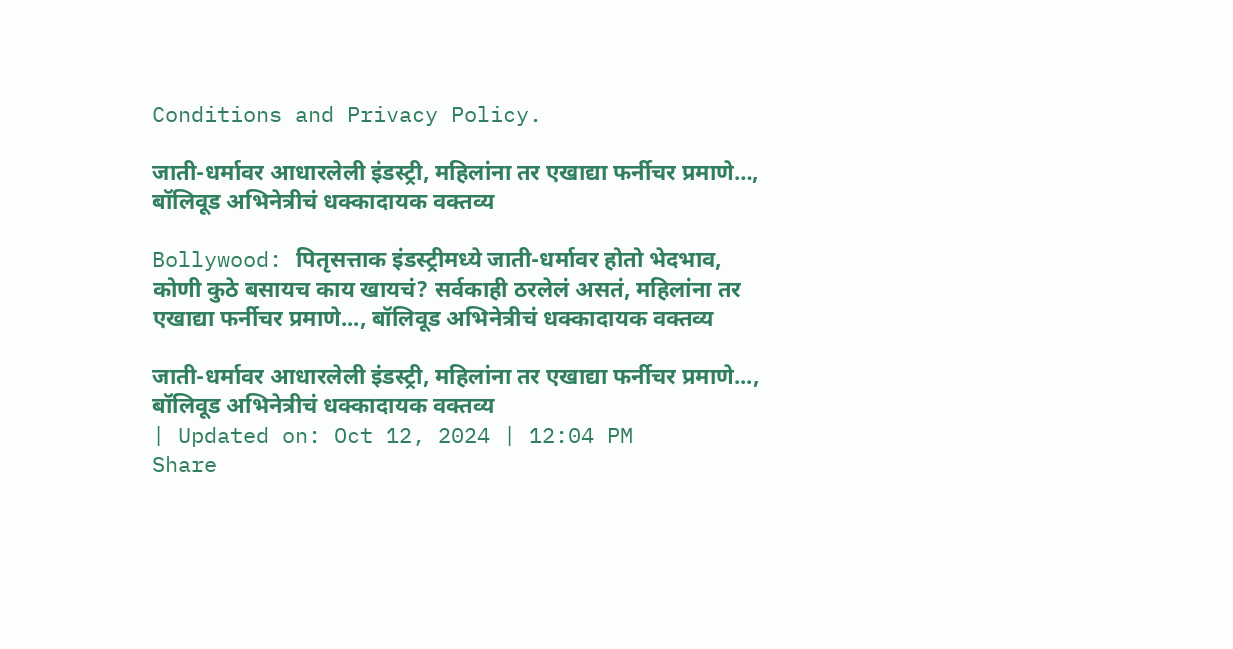Conditions and Privacy Policy.

जाती-धर्मावर आधारलेली इंडस्ट्री, महिलांना तर एखाद्या फर्नीचर प्रमाणे…, बॉलिवूड अभिनेत्रीचं धक्कादायक वक्तव्य

Bollywood: पितृसत्ताक इंडस्ट्रीमध्ये जाती-धर्मावर होतो भेदभाव, कोणी कुठे बसायच काय खायचं? सर्वकाही ठरलेलं असतं, महिलांना तर एखाद्या फर्नीचर प्रमाणे..., बॉलिवूड अभिनेत्रीचं धक्कादायक वक्तव्य

जाती-धर्मावर आधारलेली इंडस्ट्री, महिलांना तर एखाद्या फर्नीचर प्रमाणे..., बॉलिवूड अभिनेत्रीचं धक्कादायक वक्तव्य
| Updated on: Oct 12, 2024 | 12:04 PM
Share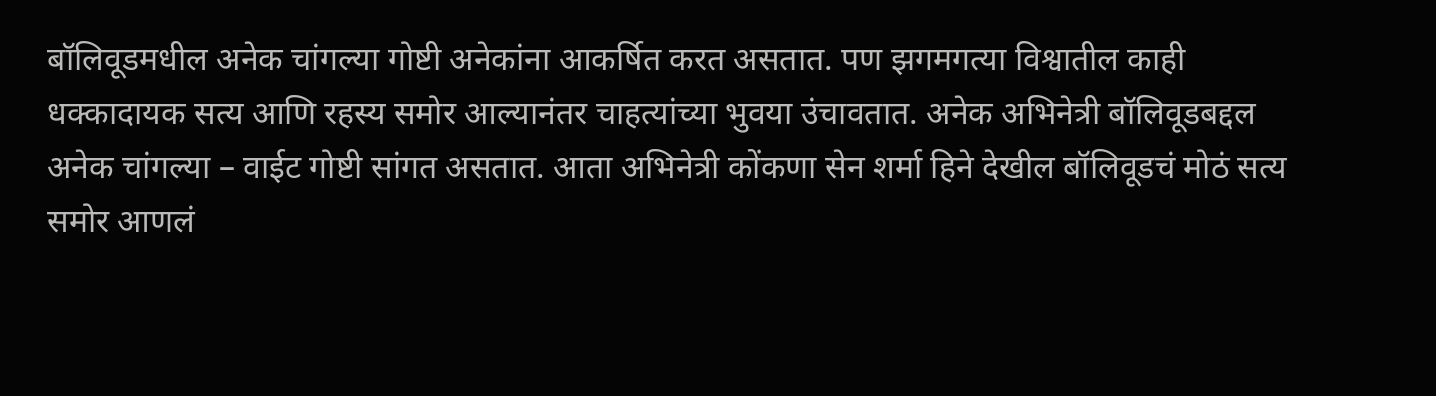बॉलिवूडमधील अनेक चांगल्या गोष्टी अनेकांना आकर्षित करत असतात. पण झगमगत्या विश्वातील काही धक्कादायक सत्य आणि रहस्य समोर आल्यानंतर चाहत्यांच्या भुवया उंचावतात. अनेक अभिनेत्री बॉलिवूडबद्दल अनेक चांगल्या – वाईट गोष्टी सांगत असतात. आता अभिनेत्री कोंकणा सेन शर्मा हिने देखील बॉलिवूडचं मोठं सत्य समोर आणलं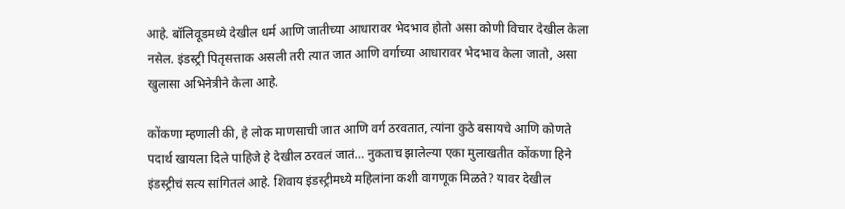आहे. बॉलिवूडमध्ये देखील धर्म आणि जातीच्या आधारावर भेदभाव होतो असा कोणी विचार देखील केला नसेल. इंडस्ट्री पितृसत्ताक असली तरी त्यात जात आणि वर्गाच्या आधारावर भेदभाव केला जातो, असा खुलासा अभिनेत्रीने केला आहे.

कोंकणा म्हणाली की, हे लोक माणसाची जात आणि वर्ग ठरवतात, त्यांना कुठे बसायचे आणि कोणते पदार्थ खायला दिले पाहिजे हे देखील ठरवलं जातं… नुकताच झालेल्या एका मुलाखतीत कोंकणा हिने इंडस्ट्रीचं सत्य सांगितलं आहे. शिवाय इंडस्ट्रीमध्ये महिलांना कशी वागणूक मिळते? यावर देखील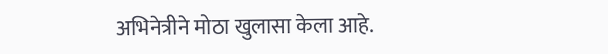अभिनेत्रीने मोठा खुलासा केला आहे.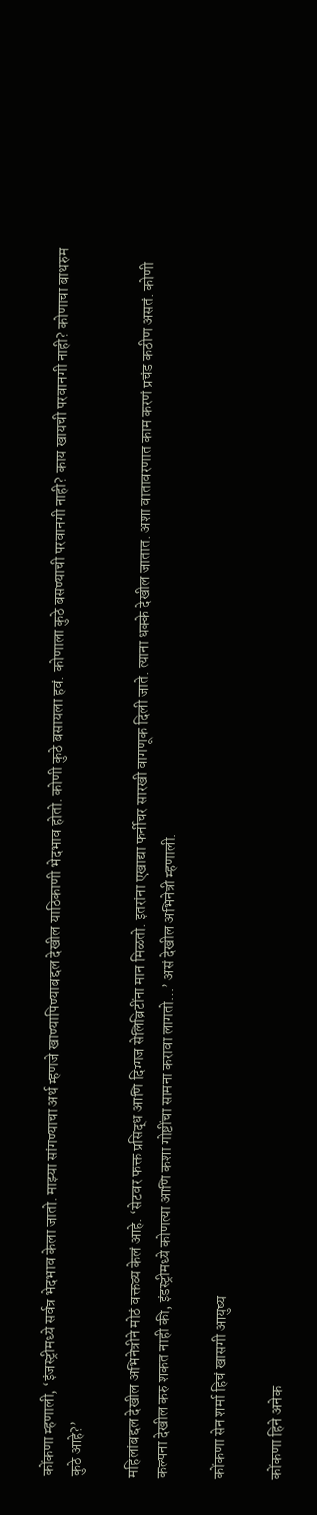कोंकणा म्हणाली, ‘इंजस्ट्रीमध्ये सर्वत्र भेदभाव केला जातो. माझ्या सांगण्याचा अर्थ म्हणजे खाण्यापिण्याबद्दल देखील याठिकाणी भेदभाव होतो. कोणी कुठे बसायला हवं. कोणाला कुठे बसण्याची परवानगी नाही? काय खायची परवानगी नाही? कोणाचा बाथरुम कुठे आहे?’

महिलांबद्दल देखील अभिनेत्रीने मोठं वक्तव्य केलं आहे. ‘सेटवर फक्त प्रसिद्ध आणि दिग्गज सेलिब्रिटींना मान मिळतो. इतरांना एखाद्या फर्नीचर सारखी वागणूक दिली जाते. त्याना धक्के देखील जातात. अशा वातावरणात काम करणं प्रचंड कठीण असतं. कोणी कल्पना देखील करु शकत नाही की, इंडस्ट्रीमध्ये कोणत्या आणि कशा गोष्टींचा सामना करावा लागतो…’ असं देखील अभिनेत्री म्हणाली.

कोंकणा सेन शर्मा हिचं खासगी आयुष्य

कोंकणा हिने अनेक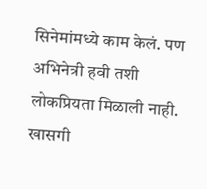सिनेमांमध्ये काम केलं. पण अभिनेत्री हवी तशी लोकप्रियता मिळाली नाही. खासगी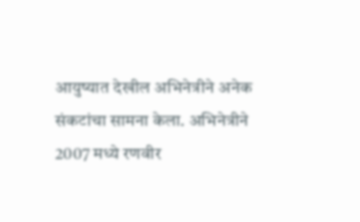आयुष्यात देखील अभिनेत्रीने अनेक संकटांचा सामना केला. अभिनेत्रीने 2007 मध्ये रणवीर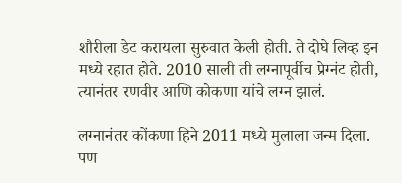शौरीला डेट करायला सुरुवात केली होती. ते दोघे लिव्ह इन मध्ये रहात होते. 2010 साली ती लग्नापूर्वीच प्रेग्नंट होती, त्यानंतर रणवीर आणि कोकणा यांचे लग्न झालं.

लग्नानंतर कोंकणा हिने 2011 मध्ये मुलाला जन्म दिला. पण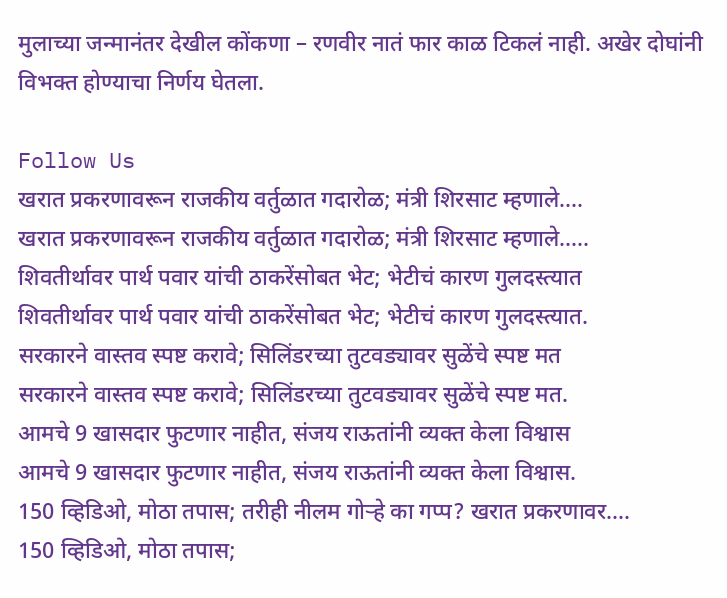मुलाच्या जन्मानंतर देखील कोंकणा – रणवीर नातं फार काळ टिकलं नाही. अखेर दोघांनी विभक्त होण्याचा निर्णय घेतला.

Follow Us
खरात प्रकरणावरून राजकीय वर्तुळात गदारोळ; मंत्री शिरसाट म्हणाले....
खरात प्रकरणावरून राजकीय वर्तुळात गदारोळ; मंत्री शिरसाट म्हणाले.....
शिवतीर्थावर पार्थ पवार यांची ठाकरेंसोबत भेट; भेटीचं कारण गुलदस्त्यात
शिवतीर्थावर पार्थ पवार यांची ठाकरेंसोबत भेट; भेटीचं कारण गुलदस्त्यात.
सरकारने वास्तव स्पष्ट करावे; सिलिंडरच्या तुटवड्यावर सुळेंचे स्पष्ट मत
सरकारने वास्तव स्पष्ट करावे; सिलिंडरच्या तुटवड्यावर सुळेंचे स्पष्ट मत.
आमचे 9 खासदार फुटणार नाहीत, संजय राऊतांनी व्यक्त केला विश्वास
आमचे 9 खासदार फुटणार नाहीत, संजय राऊतांनी व्यक्त केला विश्वास.
150 व्हिडिओ, मोठा तपास; तरीही नीलम गोऱ्हे का गप्प? खरात प्रकरणावर....
150 व्हिडिओ, मोठा तपास;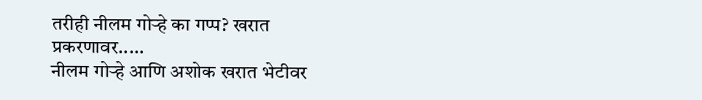तरीही नीलम गोऱ्हे का गप्प? खरात प्रकरणावर.....
नीलम गोऱ्हे आणि अशोक खरात भेटीवर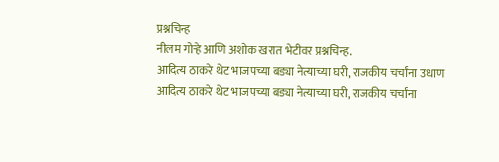प्रश्नचिन्ह
नीलम गोऱ्हे आणि अशोक खरात भेटीवर प्रश्नचिन्ह.
आदित्य ठाकरे थेट भाजपच्या बड्या नेत्याच्या घरी, राजकीय चर्चांना उधाण
आदित्य ठाकरे थेट भाजपच्या बड्या नेत्याच्या घरी, राजकीय चर्चांना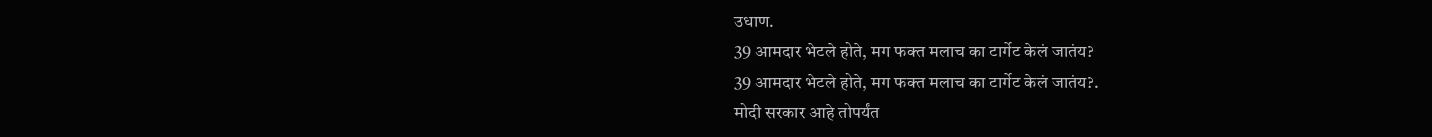उधाण.
39 आमदार भेटले होते, मग फक्त मलाच का टार्गेट केलं जातंय?
39 आमदार भेटले होते, मग फक्त मलाच का टार्गेट केलं जातंय?.
मोदी सरकार आहे तोपर्यंत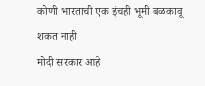कोणी भारताची एक इंचही भूमी बळकावू शकत नाही
मोदी सरकार आहे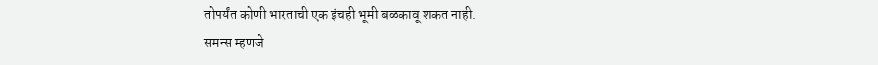तोपर्यंत कोणी भारताची एक इंचही भूमी बळकावू शकत नाही.
समन्स म्हणजे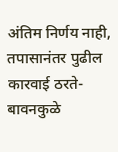अंतिम निर्णय नाही, तपासानंतर पुढील कारवाई ठरते- बावनकुळे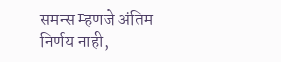समन्स म्हणजे अंतिम निर्णय नाही,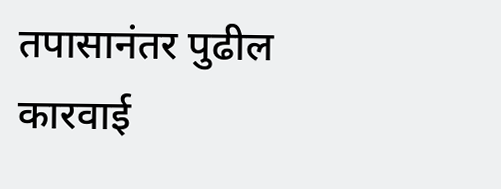तपासानंतर पुढील कारवाई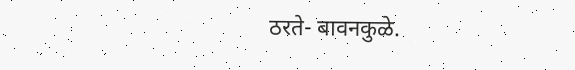ठरते- बावनकुळे.